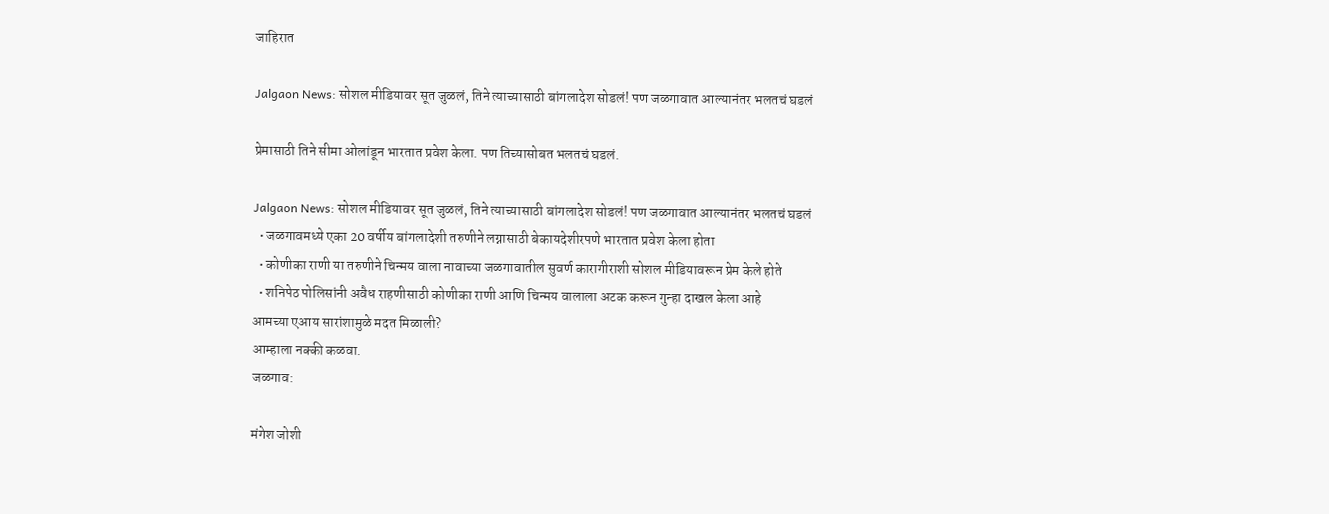जाहिरात

Jalgaon News: सोशल मीडियावर सूत जुळलं, तिने त्याच्यासाठी बांगलादेश सोडलं! पण जळगावात आल्यानंतर भलतचं घडलं

प्रेमासाठी तिने सीमा ओलांडून भारतात प्रवेश केला. पण तिच्यासोबत भलतचं घडलं.

Jalgaon News: सोशल मीडियावर सूत जुळलं, तिने त्याच्यासाठी बांगलादेश सोडलं! पण जळगावात आल्यानंतर भलतचं घडलं
  • जळगावमध्ये एका 20 वर्षीय बांगलादेशी तरुणीने लग्नासाठी बेकायदेशीरपणे भारतात प्रवेश केला होता
  • कोणीका राणी या तरुणीने चिन्मय वाला नावाच्या जळगावातील सुवर्ण कारागीराशी सोशल मीडियावरून प्रेम केले होते
  • शनिपेठ पोलिसांनी अवैध राहणीसाठी कोणीका राणी आणि चिन्मय वालाला अटक करून गुन्हा दाखल केला आहे
आमच्या एआय सारांशामुळे मदत मिळाली?
आम्हाला नक्की कळवा.
जळगाव:

मंगेश जोशी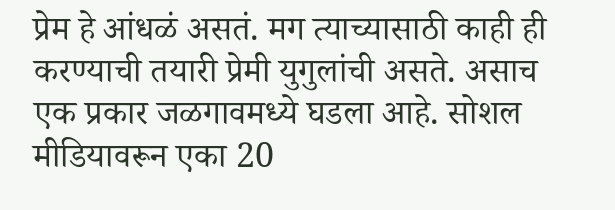प्रेम हे आंधळं असतं. मग त्याच्यासाठी काही ही करण्याची तयारी प्रेमी युगुलांची असते. असाच एक प्रकार जळगावमध्ये घडला आहे. सोशल मीडियावरून एका 20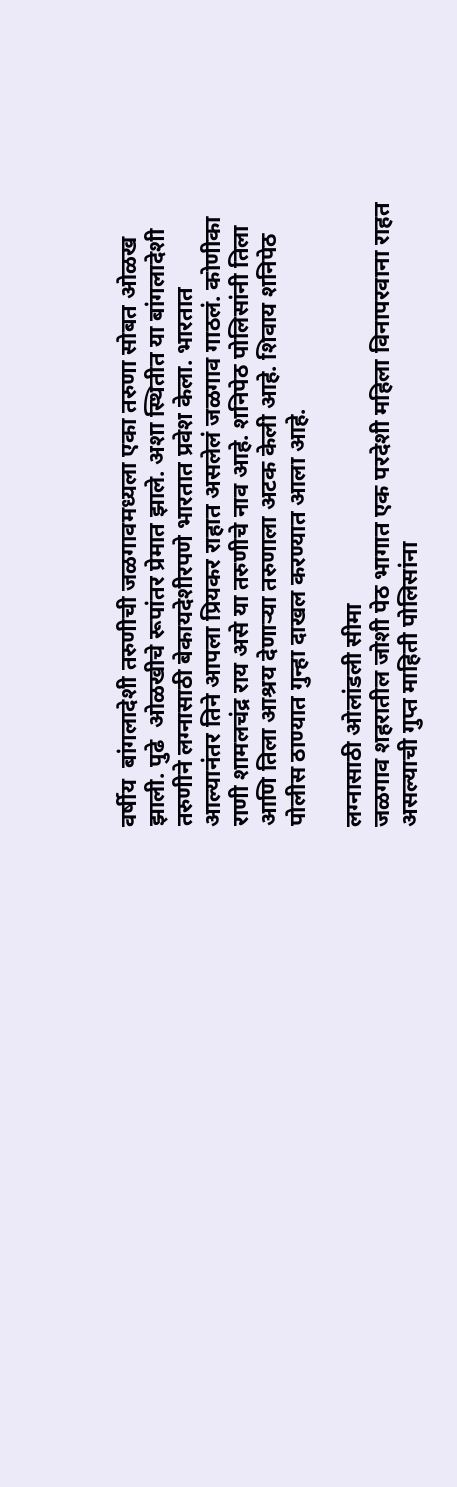वर्षीय  बांगलादेशी तरुणीची जळगावमध्यला एका तरुणा सोबत ओळख झाली. पुढे  ओळखीचे रूपांतर प्रेमात झाले. अशा स्थितीत या बांगलादेशी तरुणीने लग्नासाठी बेकायदेशीरपणे भारतात प्रवेश केला. भारतात आल्यानंतर तिने आपला प्रियकर राहात असलेलं जळगाव गाठलं. कोणीका राणी शामलचंद्र राय असे या तरुणीचे नाव आहे. शनिपेठ पोलिसांनी तिला आणि तिला आश्रय देणाऱ्या तरुणाला अटक केली आहे. शिवाय शनिपेठ पोलीस ठाण्यात गुन्हा दाखल करण्यात आला आहे.

लग्नासाठी ओलांडली सीमा
जळगाव शहरातील जोशी पेठ भागात एक परदेशी महिला विनापरवाना राहत असल्याची गुप्त माहिती पोलिसांना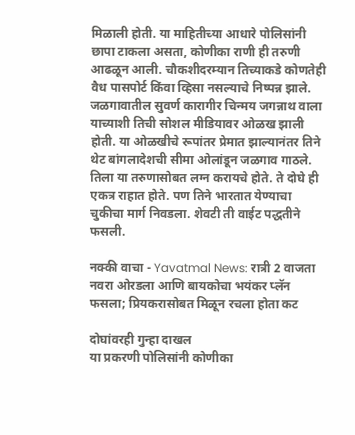मिळाली होती. या माहितीच्या आधारे पोलिसांनी छापा टाकला असता, कोणीका राणी ही तरुणी आढळून आली. चौकशीदरम्यान तिच्याकडे कोणतेही वैध पासपोर्ट किंवा व्हिसा नसल्याचे निष्पन्न झाले. जळगावातील सुवर्ण कारागीर चिन्मय जगन्नाथ वाला याच्याशी तिची सोशल मीडियावर ओळख झाली होती. या ओळखीचे रूपांतर प्रेमात झाल्यानंतर तिने थेट बांगलादेशची सीमा ओलांडून जळगाव गाठले. तिला या तरुणासोबत लग्न करायचे होते. ते दोघे ही एकत्र राहात होते. पण तिने भारतात येण्याचा चुकीचा मार्ग निवडला. शेवटी ती वाईट पद्धतीने फसली.

नक्की वाचा - Yavatmal News: रात्री 2 वाजता नवरा ओरडला आणि बायकोचा भयंकर प्लॅन फसला; प्रियकरासोबत मिळून रचला होता कट

दोघांवरही गुन्हा दाखल
या प्रकरणी पोलिसांनी कोणीका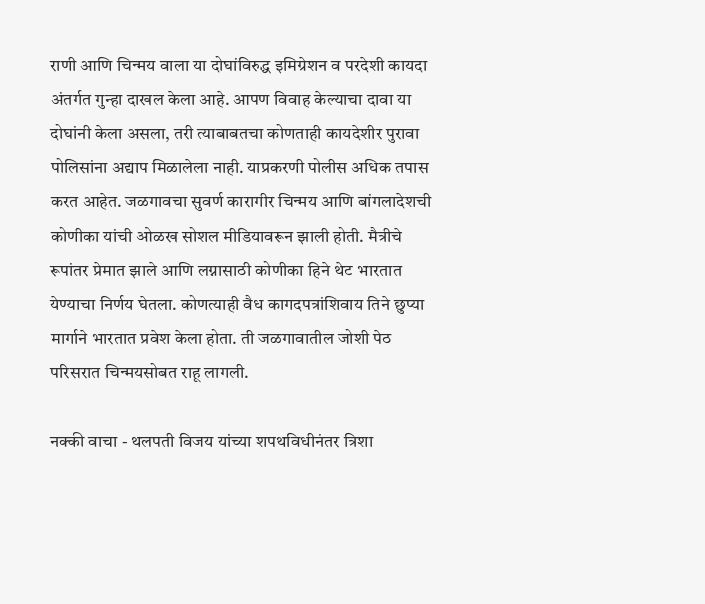राणी आणि चिन्मय वाला या दोघांविरुद्ध इमिग्रेशन व परदेशी कायदा अंतर्गत गुन्हा दाखल केला आहे. आपण विवाह केल्याचा दावा या दोघांनी केला असला, तरी त्याबाबतचा कोणताही कायदेशीर पुरावा पोलिसांना अद्याप मिळालेला नाही. याप्रकरणी पोलीस अधिक तपास करत आहेत. जळगावचा सुवर्ण कारागीर चिन्मय आणि बांगलादेशची कोणीका यांची ओळख सोशल मीडियावरून झाली होती. मैत्रीचे रूपांतर प्रेमात झाले आणि लग्नासाठी कोणीका हिने थेट भारतात येण्याचा निर्णय घेतला. कोणत्याही वैध कागदपत्रांशिवाय तिने छुप्या मार्गाने भारतात प्रवेश केला होता. ती जळगावातील जोशी पेठ परिसरात चिन्मयसोबत राहू लागली.

नक्की वाचा - थलपती विजय यांच्या शपथविधीनंतर त्रिशा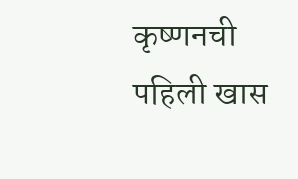कृष्णनची पहिली खास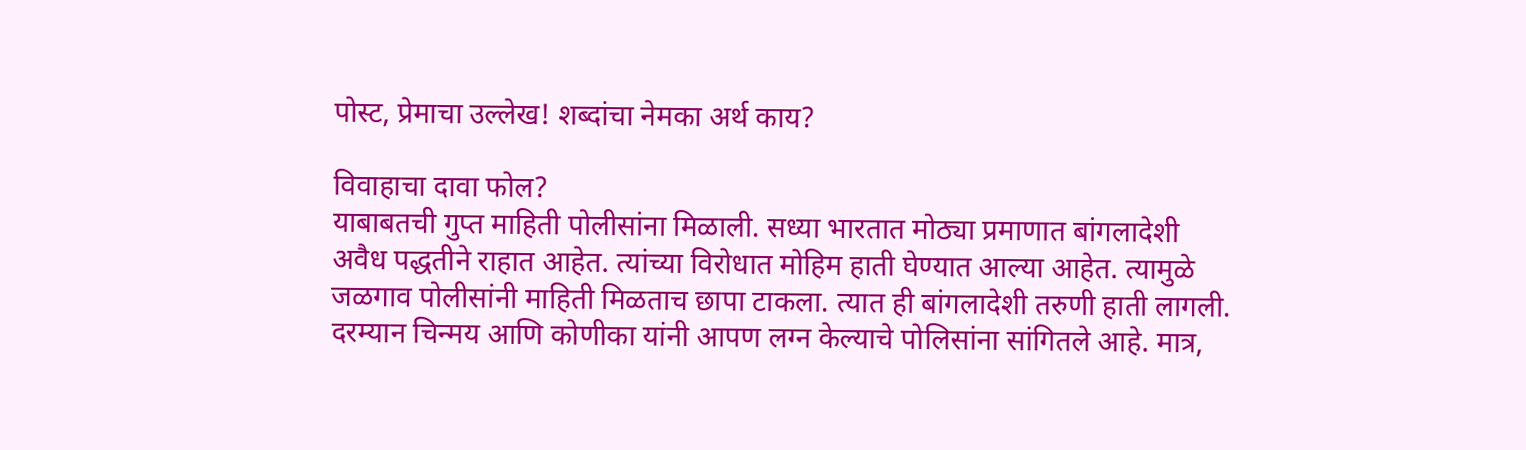पोस्ट, प्रेमाचा उल्लेख! शब्दांचा नेमका अर्थ काय?

विवाहाचा दावा फोल?
याबाबतची गुप्त माहिती पोलीसांना मिळाली. सध्या भारतात मोठ्या प्रमाणात बांगलादेशी अवैध पद्धतीने राहात आहेत. त्यांच्या विरोधात मोहिम हाती घेण्यात आल्या आहेत. त्यामुळे जळगाव पोलीसांनी माहिती मिळताच छापा टाकला. त्यात ही बांगलादेशी तरुणी हाती लागली. दरम्यान चिन्मय आणि कोणीका यांनी आपण लग्न केल्याचे पोलिसांना सांगितले आहे. मात्र,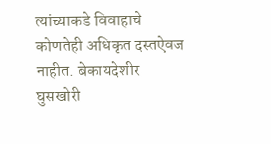त्यांच्याकडे विवाहाचे कोणतेही अधिकृत दस्तऐवज नाहीत. बेकायदेशीर घुसखोरी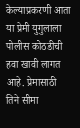केल्याप्रकरणी आता या प्रेमी युगुलाला पोलीस कोठडीची हवा खावी लागत आहे. प्रेमासाठी तिने सीमा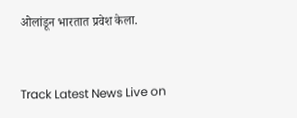ओलांडून भारतात प्रवेश केला.


Track Latest News Live on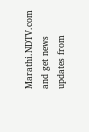Marathi.NDTV.com and get news updates from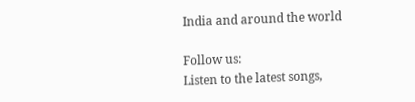India and around the world

Follow us:
Listen to the latest songs,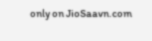only on JioSaavn.com